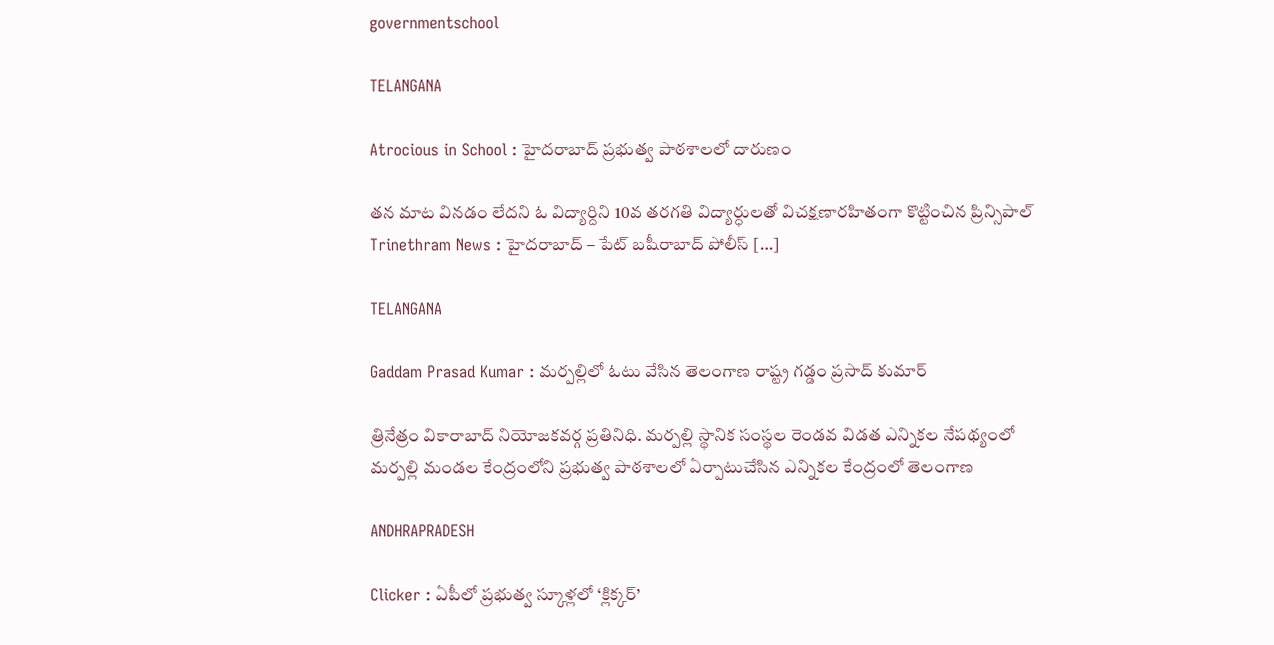governmentschool

TELANGANA

Atrocious in School : హైదరాబాద్‌ ప్రభుత్వ పాఠశాలలో దారుణం

తన మాట వినడం లేదని ఓ విద్యార్దిని 10వ తరగతి విద్యార్ధులతో విచక్షణారహితంగా కొట్టించిన ప్రిన్సిపాల్ Trinethram News : హైదరాబాద్ – పేట్ బషీరాబాద్‌ పోలీస్ […]

TELANGANA

Gaddam Prasad Kumar : మర్పల్లిలో ఓటు వేసిన తెలంగాణ రాష్ట్ర గడ్డం ప్రసాద్ కుమార్

త్రినేత్రం వికారాబాద్ నియోజకవర్గ ప్రతినిధి. మర్పల్లి స్థానిక సంస్థల రెండవ విడత ఎన్నికల నేపథ్యంలో మర్పల్లి మండల కేంద్రంలోని ప్రభుత్వ పాఠశాలలో ఏర్పాటుచేసిన ఎన్నికల కేంద్రంలో తెలంగాణ

ANDHRAPRADESH

Clicker : ఏపీలో ప్రభుత్వ స్కూళ్లలో ‘క్లిక్కర్’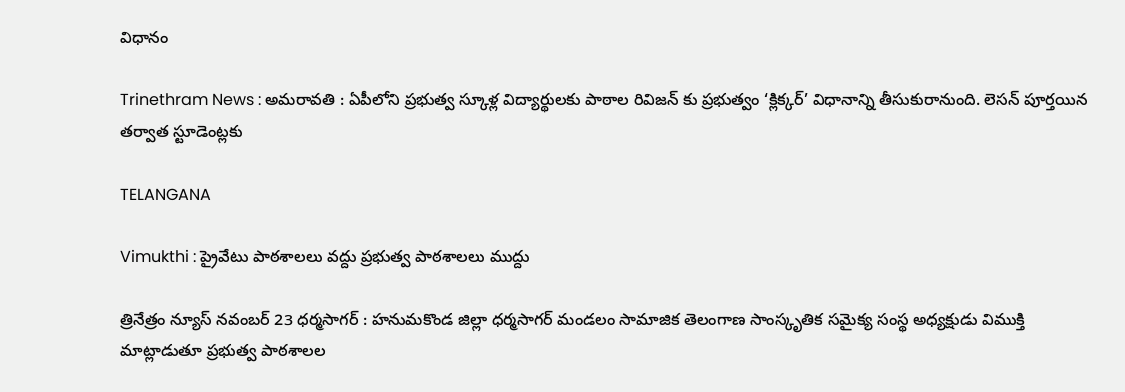విధానం

Trinethram News : అమరావతి : ఏపీలోని ప్రభుత్వ స్కూళ్ల విద్యార్థులకు పాఠాల రివిజన్ కు ప్రభుత్వం ‘క్లిక్కర్’ విధానాన్ని తీసుకురానుంది. లెసన్ పూర్తయిన తర్వాత స్టూడెంట్లకు

TELANGANA

Vimukthi : ప్రైవేటు పాఠశాలలు వద్దు ప్రభుత్వ పాఠశాలలు ముద్దు

త్రినేత్రం న్యూస్ నవంబర్ 23 ధర్మసాగర్ : హనుమకొండ జిల్లా ధర్మసాగర్ మండలం సామాజిక తెలంగాణ సాంస్కృతిక సమైక్య సంస్థ అధ్యక్షుడు విముక్తి మాట్లాడుతూ ప్రభుత్వ పాఠశాలల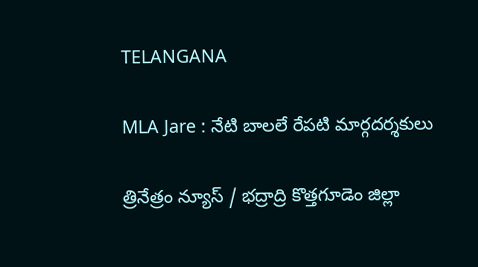TELANGANA

MLA Jare : నేటి బాలలే రేపటి మార్గదర్శకులు

త్రినేత్రం న్యూస్ / భద్రాద్రి కొత్తగూడెం జిల్లా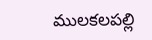ములకలపల్లి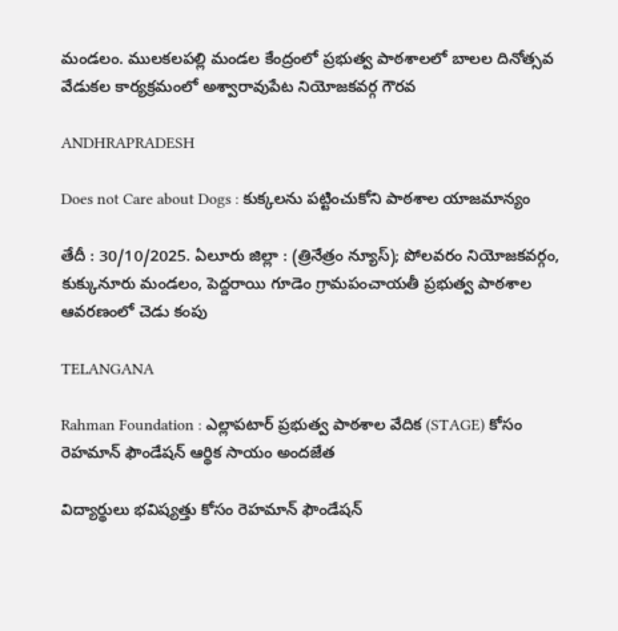మండలం. ములకలపల్లి మండల కేంద్రంలో ప్రభుత్వ పాఠశాలలో బాలల దినోత్సవ వేడుకల కార్యక్రమంలో అశ్వారావుపేట నియోజకవర్గ గౌరవ

ANDHRAPRADESH

Does not Care about Dogs : కుక్కలను పట్టించుకోని పాఠశాల యాజమాన్యం

తేదీ : 30/10/2025. ఏలూరు జిల్లా : (త్రినేత్రం న్యూస్); పోలవరం నియోజకవర్గం, కుక్కునూరు మండలం, పెద్దరాయి గూడెం గ్రామపంచాయతీ ప్రభుత్వ పాఠశాల ఆవరణంలో చెడు కంపు

TELANGANA

Rahman Foundation : ఎల్లాపటార్ ప్రభుత్వ పాఠశాల వేదిక (STAGE) కోసం రెహమాన్ ఫౌండేషన్ ఆర్థిక సాయం అందజేత

విద్యార్థులు భవిష్యత్తు కోసం రెహమాన్ ఫౌండేషన్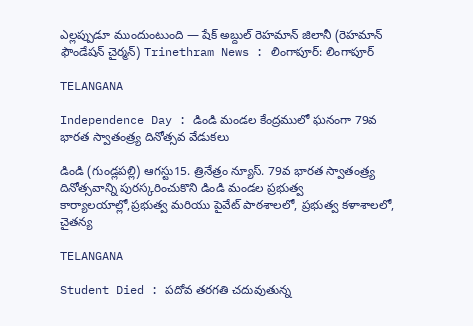ఎల్లప్పుడూ ముందుంటుంది — షేక్ అబ్దుల్ రెహమాన్ జిలానీ (రెహమాన్ ఫౌండేషన్ చైర్మన్) Trinethram News : లింగాపూర్: లింగాపూర్

TELANGANA

Independence Day : డిండి మండల కేంద్రములో ఘనంగా 79వ భారత స్వాతంత్ర్య దినోత్సవ వేడుకలు

డిండి (గుండ్లపల్లి) ఆగస్టు15. త్రినేత్రం న్యూస్. 79వ భారత స్వాతంత్ర్య దినోత్సవాన్ని పురస్కరించుకొని డిండి మండల ప్రభుత్వ కార్యాలయాల్లో,ప్రభుత్వ మరియు పైవేట్ పాఠశాలలో, ప్రభుత్వ కళాశాలలో, చైతన్య

TELANGANA

Student Died : పదోవ తరగతి చదువుతున్న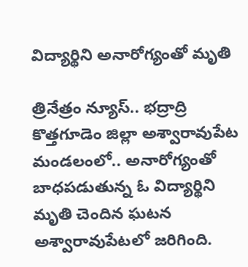విద్యార్థిని అనారోగ్యంతో మృతి

త్రినేత్రం న్యూస్.. భద్రాద్రి కొత్తగూడెం జిల్లా అశ్వారావుపేట మండలంలో.. అనారోగ్యంతో బాధపడుతున్న ఓ విద్యార్థిని మృతి చెందిన ఘటన అశ్వారావుపేటలో జరిగింది.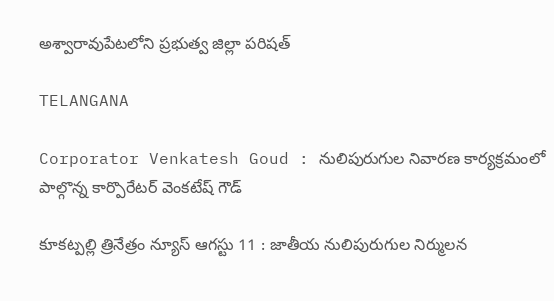అశ్వారావుపేటలోని ప్రభుత్వ జిల్లా పరిషత్

TELANGANA

Corporator Venkatesh Goud : నులిపురుగుల నివారణ కార్యక్రమంలో పాల్గొన్న కార్పొరేటర్ వెంకటేష్ గౌడ్

కూకట్పల్లి త్రినేత్రం న్యూస్ ఆగస్టు 11 : జాతీయ నులిపురుగుల నిర్ములన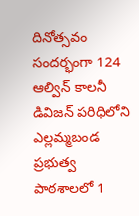దినోత్సవం సందర్భంగా 124 ఆల్విన్ కాలనీ డివిజన్ పరిధిలోని ఎల్లమ్మబండ ప్రభుత్వ పాఠశాలలో 1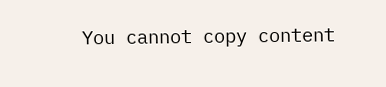You cannot copy content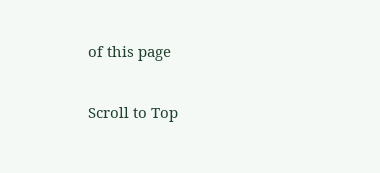of this page

Scroll to Top